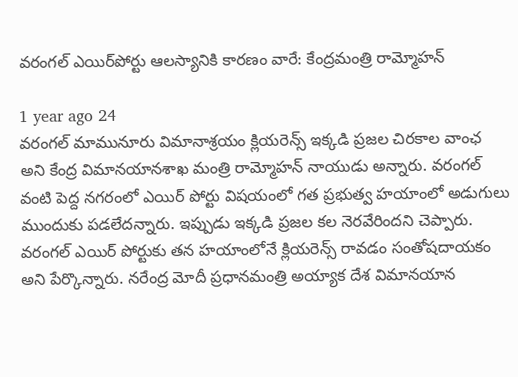వరంగల్ ఎయిర్‌పోర్టు ఆలస్యానికి కారణం వారే: కేంద్రమంత్రి రామ్మోహన్

1 year ago 24
వరంగల్ మామునూరు విమానాశ్రయం క్లియరెన్స్ ఇక్కడి ప్రజల చిరకాల వాంఛ అని కేంద్ర విమానయానశాఖ మంత్రి రామ్మోహన్ నాయుడు అన్నారు. వరంగల్ వంటి పెద్ద నగరంలో ఎయిర్ పోర్టు విషయంలో గత ప్రభుత్వ హయాంలో అడుగులు ముందుకు పడలేదన్నారు. ఇప్పుడు ఇక్కడి ప్రజల కల నెరవేరిందని చెప్పారు. వరంగల్ ఎయిర్ పోర్టుకు తన హయాంలోనే క్లియరెన్స్ రావడం సంతోషదాయకం అని పేర్కొన్నారు. నరేంద్ర మోదీ ప్రధానమంత్రి అయ్యాక దేశ విమానయాన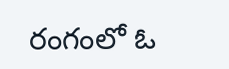రంగంలో ఓ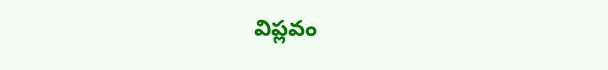విప్లవం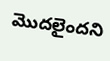మొదలైందని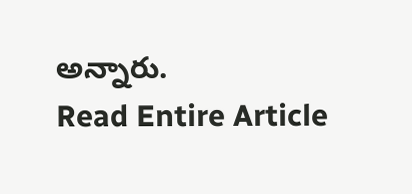అన్నారు.
Read Entire Article